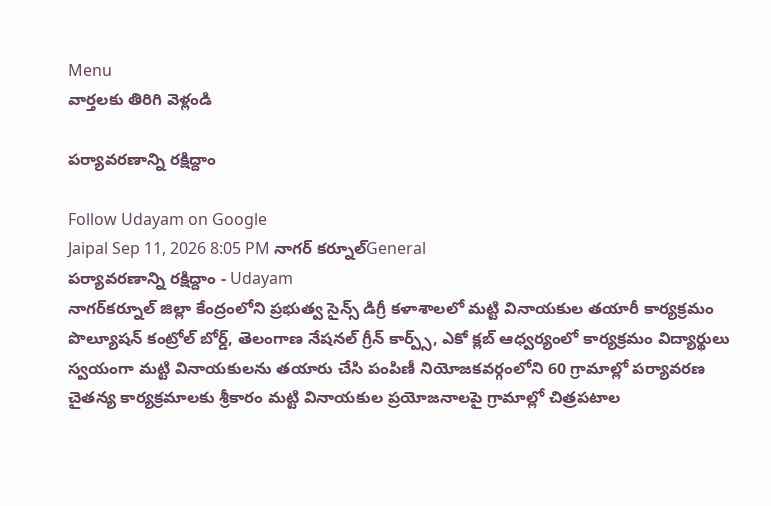Menu
వార్తలకు తిరిగి వెళ్లండి

పర్యావరణాన్ని రక్షిద్దాం

Follow Udayam on Google
Jaipal Sep 11, 2026 8:05 PM నాగర్ కర్నూల్General
పర్యావరణాన్ని రక్షిద్దాం - Udayam
నాగర్‌కర్నూల్ జిల్లా కేంద్రంలోని ప్రభుత్వ సైన్స్ డిగ్రీ కళాశాలలో మట్టి వినాయకుల తయారీ కార్యక్రమం పొల్యూషన్ కంట్రోల్ బోర్డ్, తెలంగాణ నేషనల్ గ్రీన్ కార్ప్స్, ఎకో క్లబ్ ఆధ్వర్యంలో కార్యక్రమం విద్యార్థులు స్వయంగా మట్టి వినాయకులను తయారు చేసి పంపిణీ నియోజకవర్గంలోని 60 గ్రామాల్లో పర్యావరణ చైతన్య కార్యక్రమాలకు శ్రీకారం మట్టి వినాయకుల ప్రయోజనాలపై గ్రామాల్లో చిత్రపటాల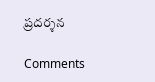ప్రదర్శన

Comments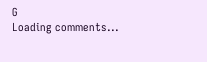G
Loading comments...